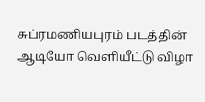சுப்ரமணியபுரம் படத்தின் ஆடியோ வெளியீட்டு விழா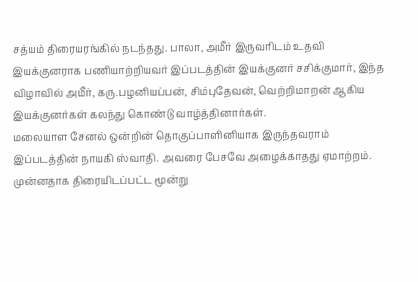சத்யம் திரையரங்கில் நடந்தது. பாலா, அமீர் இருவரிடம் உதவி இயக்குனராக பணியாற்றியவர் இப்படத்தின் இயக்குனர் சசிக்குமார், இந்த விழாவில் அமீர், கரு.பழனியப்பன், சிம்புதேவன், வெற்றிமாறன் ஆகிய இயக்குனர்கள் கலந்து கொண்டு வாழ்த்தினார்கள்.
மலையாள சேனல் ஒன்றின் தொகுப்பாளினியாக இருந்தவராம் இப்படத்தின் நாயகி ஸ்வாதி. அவரை பேசவே அழைக்காதது ஏமாற்றம். முன்னதாக திரையிடப்பட்ட மூன்று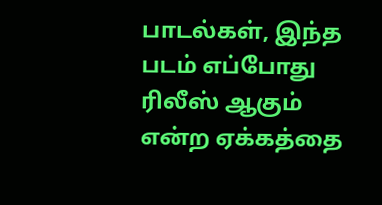பாடல்கள், இந்த படம் எப்போது ரிலீஸ் ஆகும் என்ற ஏக்கத்தை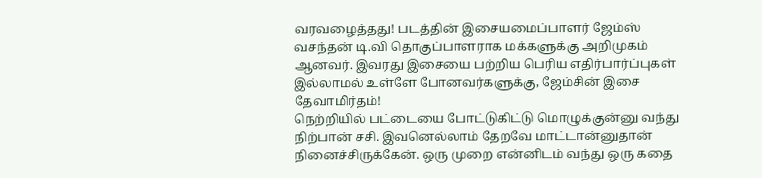வரவழைத்தது! படத்தின் இசையமைப்பாளர் ஜேம்ஸ் வசந்தன் டி.வி தொகுப்பாளராக மக்களுக்கு அறிமுகம் ஆனவர். இவரது இசையை பற்றிய பெரிய எதிர்பார்ப்புகள் இல்லாமல் உள்ளே போனவர்களுக்கு, ஜேம்சின் இசை தேவாமிர்தம்!
நெற்றியில் பட்டையை போட்டுகிட்டு மொழுக்குன்னு வந்து நிற்பான் சசி. இவனெல்லாம் தேறவே மாட்டான்னுதான் நினைச்சிருக்கேன். ஒரு முறை என்னிடம் வந்து ஒரு கதை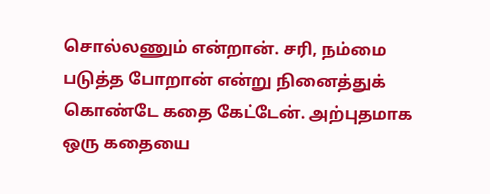சொல்லணும் என்றான். சரி, நம்மை படுத்த போறான் என்று நினைத்துக் கொண்டே கதை கேட்டேன். அற்புதமாக ஒரு கதையை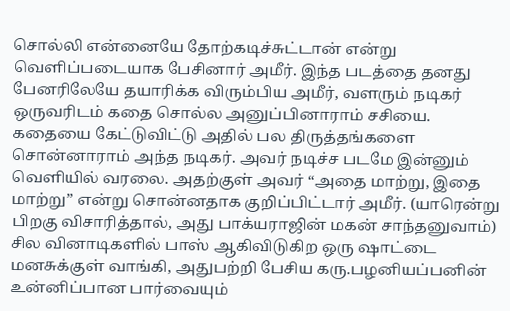சொல்லி என்னையே தோற்கடிச்சுட்டான் என்று வெளிப்படையாக பேசினார் அமீர். இந்த படத்தை தனது பேனரிலேயே தயாரிக்க விரும்பிய அமீர், வளரும் நடிகர் ஒருவரிடம் கதை சொல்ல அனுப்பினாராம் சசியை. கதையை கேட்டுவிட்டு அதில் பல திருத்தங்களை சொன்னாராம் அந்த நடிகர். அவர் நடிச்ச படமே இன்னும் வெளியில் வரலை. அதற்குள் அவர் “அதை மாற்று, இதை மாற்று” என்று சொன்னதாக குறிப்பிட்டார் அமீர். (யாரென்று பிறகு விசாரித்தால், அது பாக்யராஜின் மகன் சாந்தனுவாம்)
சில வினாடிகளில் பாஸ் ஆகிவிடுகிற ஒரு ஷாட்டை மனசுக்குள் வாங்கி, அதுபற்றி பேசிய கரு.பழனியப்பனின் உன்னிப்பான பார்வையும்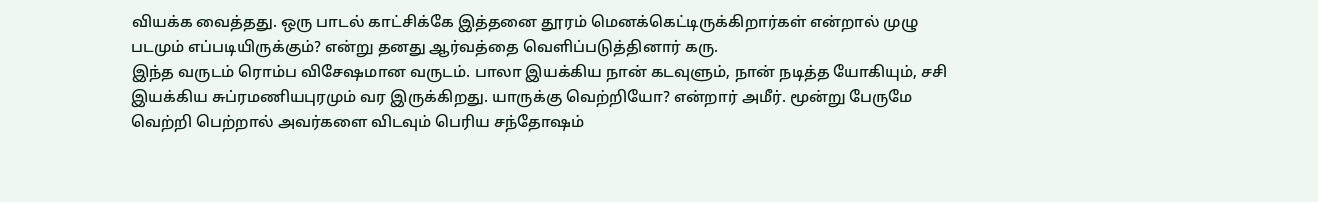வியக்க வைத்தது. ஒரு பாடல் காட்சிக்கே இத்தனை தூரம் மெனக்கெட்டிருக்கிறார்கள் என்றால் முழு படமும் எப்படியிருக்கும்? என்று தனது ஆர்வத்தை வெளிப்படுத்தினார் கரு.
இந்த வருடம் ரொம்ப விசேஷமான வருடம். பாலா இயக்கிய நான் கடவுளும், நான் நடித்த யோகியும், சசி இயக்கிய சுப்ரமணியபுரமும் வர இருக்கிறது. யாருக்கு வெற்றியோ? என்றார் அமீர். மூன்று பேருமே வெற்றி பெற்றால் அவர்களை விடவும் பெரிய சந்தோஷம்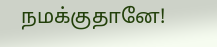நமக்குதானே!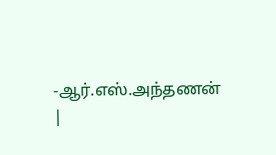-ஆர்.எஸ்.அந்தணன்
|